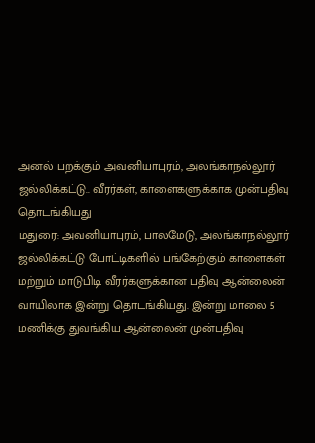அனல் பறக்கும் அவனியாபுரம், அலங்காநல்லூர் ஜல்லிக்கட்டு.. வீரர்கள், காளைகளுக்காக முன்பதிவு தொடங்கியது
மதுரை: அவனியாபுரம், பாலமேடு, அலங்காநல்லூர் ஜல்லிக்கட்டு போட்டிகளில் பங்கேற்கும் காளைகள் மற்றும் மாடுபிடி வீரர்களுக்கான பதிவு ஆன்லைன் வாயிலாக இன்று தொடங்கியது. இன்று மாலை 5 மணிக்கு துவங்கிய ஆன்லைன் முன்பதிவு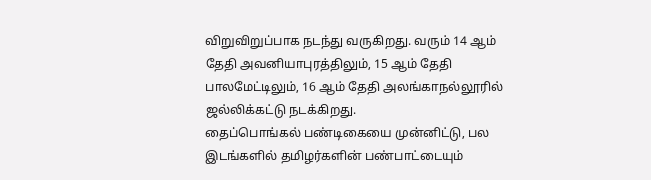விறுவிறுப்பாக நடந்து வருகிறது. வரும் 14 ஆம் தேதி அவனியாபுரத்திலும், 15 ஆம் தேதி பாலமேட்டிலும், 16 ஆம் தேதி அலங்காநல்லூரில் ஜல்லிக்கட்டு நடக்கிறது.
தைப்பொங்கல் பண்டிகையை முன்னிட்டு, பல இடங்களில் தமிழர்களின் பண்பாட்டையும்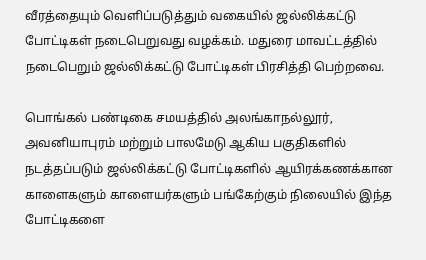வீரத்தையும் வெளிப்படுத்தும் வகையில் ஜல்லிக்கட்டு போட்டிகள் நடைபெறுவது வழக்கம். மதுரை மாவட்டத்தில் நடைபெறும் ஜல்லிக்கட்டு போட்டிகள் பிரசித்தி பெற்றவை.

பொங்கல் பண்டிகை சமயத்தில் அலங்காநல்லூர், அவனியாபுரம் மற்றும் பாலமேடு ஆகிய பகுதிகளில் நடத்தப்படும் ஜல்லிக்கட்டு போட்டிகளில் ஆயிரக்கணக்கான காளைகளும் காளையர்களும் பங்கேற்கும் நிலையில் இந்த போட்டிகளை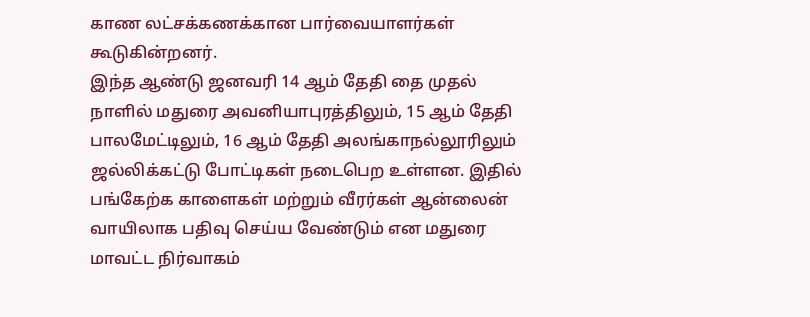காண லட்சக்கணக்கான பார்வையாளர்கள் கூடுகின்றனர்.
இந்த ஆண்டு ஜனவரி 14 ஆம் தேதி தை முதல் நாளில் மதுரை அவனியாபுரத்திலும், 15 ஆம் தேதி பாலமேட்டிலும், 16 ஆம் தேதி அலங்காநல்லூரிலும் ஜல்லிக்கட்டு போட்டிகள் நடைபெற உள்ளன. இதில் பங்கேற்க காளைகள் மற்றும் வீரர்கள் ஆன்லைன் வாயிலாக பதிவு செய்ய வேண்டும் என மதுரை மாவட்ட நிர்வாகம்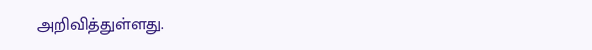அறிவித்துள்ளது.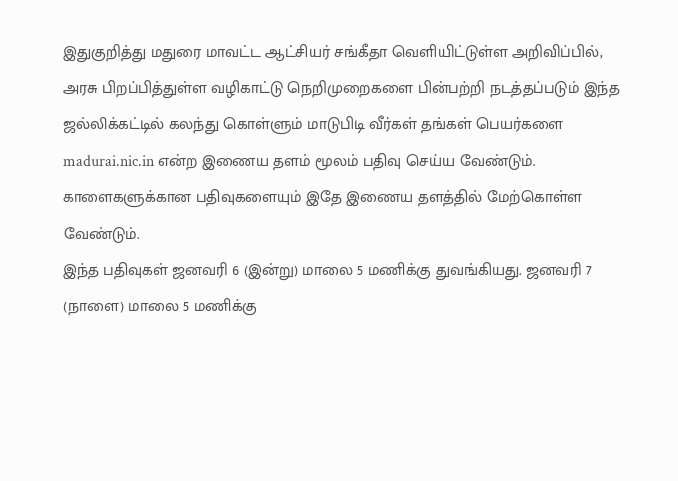இதுகுறித்து மதுரை மாவட்ட ஆட்சியர் சங்கீதா வெளியிட்டுள்ள அறிவிப்பில், அரசு பிறப்பித்துள்ள வழிகாட்டு நெறிமுறைகளை பின்பற்றி நடத்தப்படும் இந்த ஜல்லிக்கட்டில் கலந்து கொள்ளும் மாடுபிடி வீர்கள் தங்கள் பெயர்களை madurai.nic.in என்ற இணைய தளம் மூலம் பதிவு செய்ய வேண்டும். காளைகளுக்கான பதிவுகளையும் இதே இணைய தளத்தில் மேற்கொள்ள வேண்டும்.
இந்த பதிவுகள் ஜனவரி 6 (இன்று) மாலை 5 மணிக்கு துவங்கியது. ஜனவரி 7 (நாளை) மாலை 5 மணிக்கு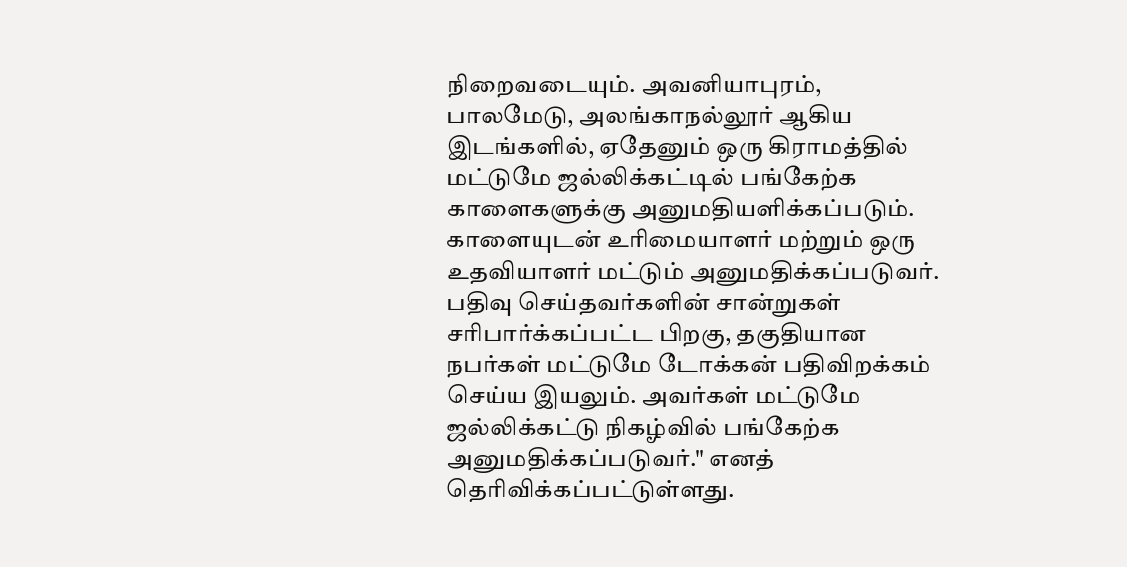நிறைவடையும். அவனியாபுரம், பாலமேடு, அலங்காநல்லூர் ஆகிய இடங்களில், ஏதேனும் ஒரு கிராமத்தில் மட்டுமே ஜல்லிக்கட்டில் பங்கேற்க காளைகளுக்கு அனுமதியளிக்கப்படும்.
காளையுடன் உரிமையாளர் மற்றும் ஒரு உதவியாளர் மட்டும் அனுமதிக்கப்படுவர். பதிவு செய்தவர்களின் சான்றுகள் சரிபார்க்கப்பட்ட பிறகு, தகுதியான நபர்கள் மட்டுமே டோக்கன் பதிவிறக்கம் செய்ய இயலும். அவர்கள் மட்டுமே ஜல்லிக்கட்டு நிகழ்வில் பங்கேற்க அனுமதிக்கப்படுவர்." எனத் தெரிவிக்கப்பட்டுள்ளது.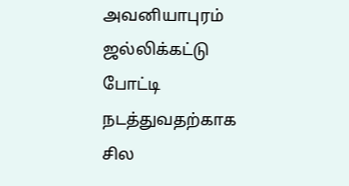அவனியாபுரம் ஜல்லிக்கட்டு போட்டி நடத்துவதற்காக சில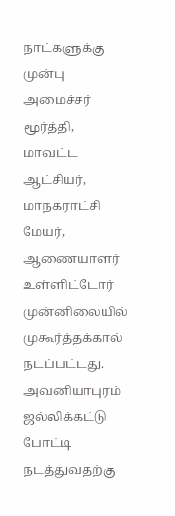நாட்களுக்கு முன்பு அமைச்சர் மூர்த்தி, மாவட்ட ஆட்சியர், மாநகராட்சி மேயர், ஆணையாளர் உள்ளிட்டோர் முன்னிலையில் முகூர்த்தக்கால் நடப்பட்டது. அவனியாபுரம் ஜல்லிக்கட்டு போட்டி நடத்துவதற்கு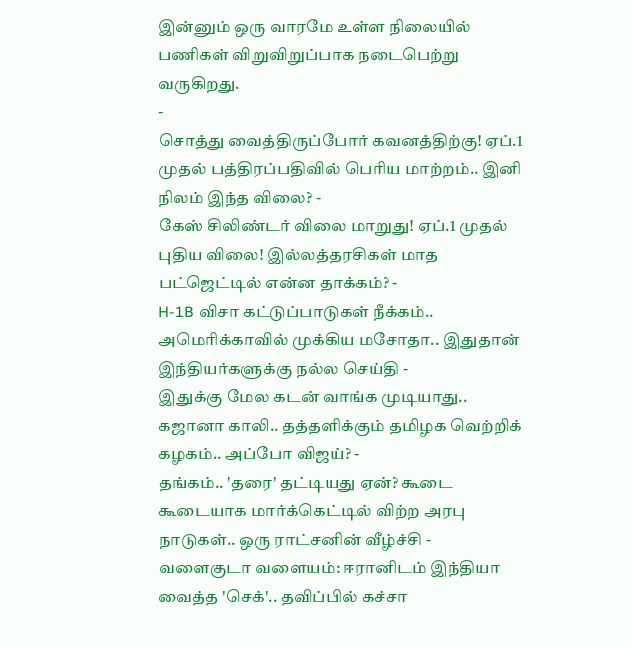இன்னும் ஒரு வாரமே உள்ள நிலையில் பணிகள் விறுவிறுப்பாக நடைபெற்று வருகிறது.
-
சொத்து வைத்திருப்போர் கவனத்திற்கு! ஏப்.1 முதல் பத்திரப்பதிவில் பெரிய மாற்றம்.. இனி நிலம் இந்த விலை? -
கேஸ் சிலிண்டர் விலை மாறுது! ஏப்.1 முதல் புதிய விலை! இல்லத்தரசிகள் மாத பட்ஜெட்டில் என்ன தாக்கம்? -
H-1B விசா கட்டுப்பாடுகள் நீக்கம்.. அமெரிக்காவில் முக்கிய மசோதா.. இதுதான் இந்தியர்களுக்கு நல்ல செய்தி -
இதுக்கு மேல கடன் வாங்க முடியாது.. கஜானா காலி.. தத்தளிக்கும் தமிழக வெற்றிக் கழகம்.. அப்போ விஜய்? -
தங்கம்.. 'தரை' தட்டியது ஏன்? கூடை கூடையாக மார்க்கெட்டில் விற்ற அரபு நாடுகள்.. ஒரு ராட்சனின் வீழ்ச்சி -
வளைகுடா வளையம்: ஈரானிடம் இந்தியா வைத்த 'செக்'.. தவிப்பில் கச்சா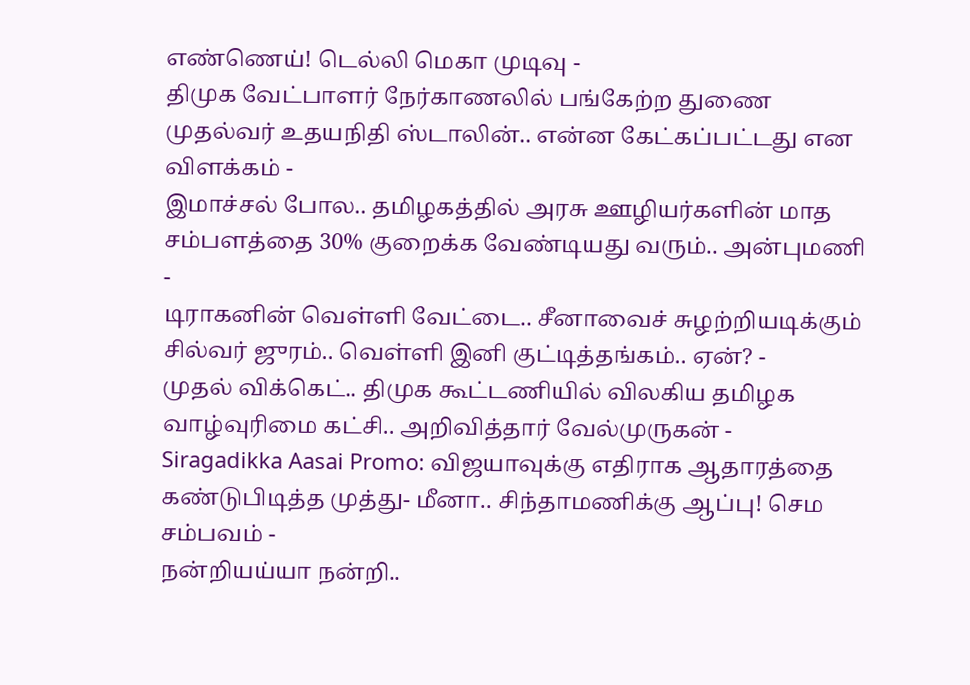எண்ணெய்! டெல்லி மெகா முடிவு -
திமுக வேட்பாளர் நேர்காணலில் பங்கேற்ற துணை முதல்வர் உதயநிதி ஸ்டாலின்.. என்ன கேட்கப்பட்டது என விளக்கம் -
இமாச்சல் போல.. தமிழகத்தில் அரசு ஊழியர்களின் மாத சம்பளத்தை 30% குறைக்க வேண்டியது வரும்.. அன்புமணி -
டிராகனின் வெள்ளி வேட்டை.. சீனாவைச் சுழற்றியடிக்கும் சில்வர் ஜுரம்.. வெள்ளி இனி குட்டித்தங்கம்.. ஏன்? -
முதல் விக்கெட்.. திமுக கூட்டணியில் விலகிய தமிழக வாழ்வுரிமை கட்சி.. அறிவித்தார் வேல்முருகன் -
Siragadikka Aasai Promo: விஜயாவுக்கு எதிராக ஆதாரத்தை கண்டுபிடித்த முத்து- மீனா.. சிந்தாமணிக்கு ஆப்பு! செம சம்பவம் -
நன்றியய்யா நன்றி..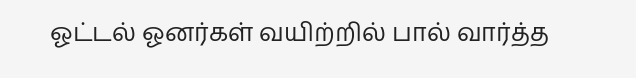ஓட்டல் ஓனர்கள் வயிற்றில் பால் வார்த்த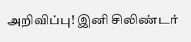அறிவிப்பு! இனி சிலிண்டர்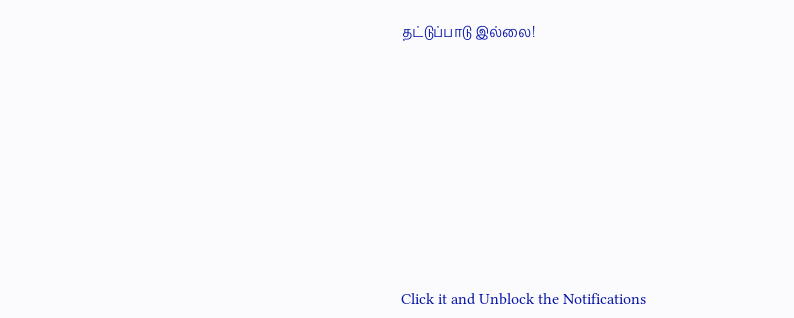தட்டுப்பாடு இல்லை!












Click it and Unblock the Notifications